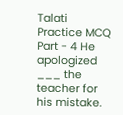Talati Practice MCQ Part - 4 He apologized ___ the teacher for his mistake.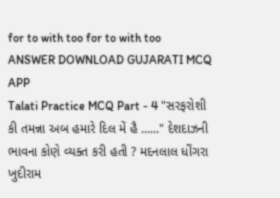for to with too for to with too ANSWER DOWNLOAD GUJARATI MCQ APP
Talati Practice MCQ Part - 4 "સરફરોશી કી તમન્ના અબ હમારે દિલ મેં હૈ ......" દેશદાઝની ભાવના કોણે વ્યક્ત કરી હતી ? મદનલાલ ધીંગરા ખુદીરામ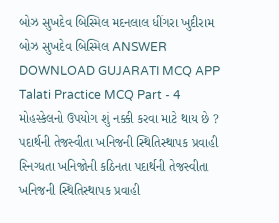બોઝ સુખદેવ બિસ્મિલ મદનલાલ ધીંગરા ખુદીરામ બોઝ સુખદેવ બિસ્મિલ ANSWER DOWNLOAD GUJARATI MCQ APP
Talati Practice MCQ Part - 4 મોહસ્કેલનો ઉપયોગ શું નક્કી કરવા માટે થાય છે ? પદાર્થની તેજસ્વીતા ખનિજની સ્થિતિસ્થાપક પ્રવાહી સ્નિગ્ધતા ખનિજોની કઠિનતા પદાર્થની તેજસ્વીતા ખનિજની સ્થિતિસ્થાપક પ્રવાહી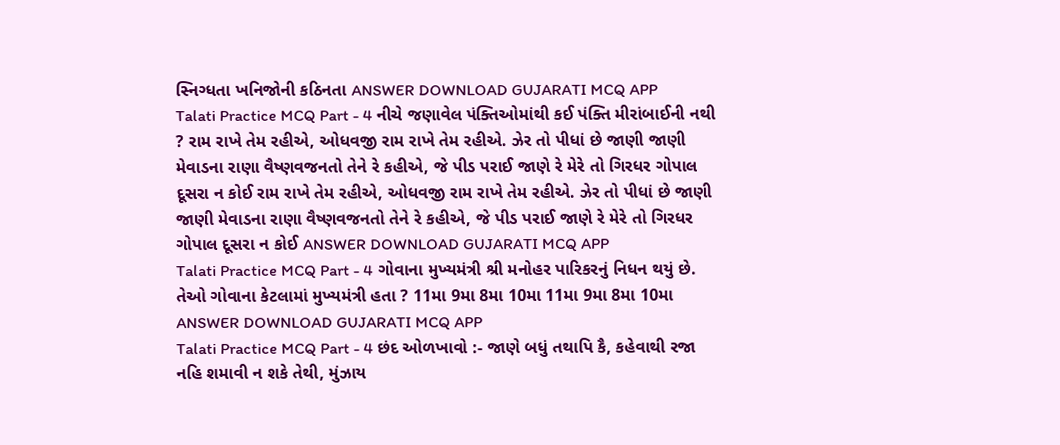સ્નિગ્ધતા ખનિજોની કઠિનતા ANSWER DOWNLOAD GUJARATI MCQ APP
Talati Practice MCQ Part - 4 નીચે જણાવેલ પંક્તિઓમાંથી કઈ પંક્તિ મીરાંબાઈની નથી ? રામ રાખે તેમ રહીએ, ઓધવજી રામ રાખે તેમ રહીએ. ઝેર તો પીધાં છે જાણી જાણી મેવાડના રાણા વૈષ્ણવજનતો તેને રે કહીએ, જે પીડ પરાઈ જાણે રે મેરે તો ગિરધર ગોપાલ દૂસરા ન કોઈ રામ રાખે તેમ રહીએ, ઓધવજી રામ રાખે તેમ રહીએ. ઝેર તો પીધાં છે જાણી જાણી મેવાડના રાણા વૈષ્ણવજનતો તેને રે કહીએ, જે પીડ પરાઈ જાણે રે મેરે તો ગિરધર ગોપાલ દૂસરા ન કોઈ ANSWER DOWNLOAD GUJARATI MCQ APP
Talati Practice MCQ Part - 4 ગોવાના મુખ્યમંત્રી શ્રી મનોહર પારિકરનું નિધન થયું છે. તેઓ ગોવાના કેટલામાં મુખ્યમંત્રી હતા ? 11મા 9મા 8મા 10મા 11મા 9મા 8મા 10મા ANSWER DOWNLOAD GUJARATI MCQ APP
Talati Practice MCQ Part - 4 છંદ ઓળખાવો :- જાણે બધું તથાપિ કૈ, કહેવાથી રજા નહિ શમાવી ન શકે તેથી, મુંઝાય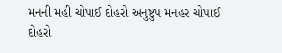મનની મહી ચોપાઈ દોહરો અનુષ્ટુપ મનહર ચોપાઈ દોહરો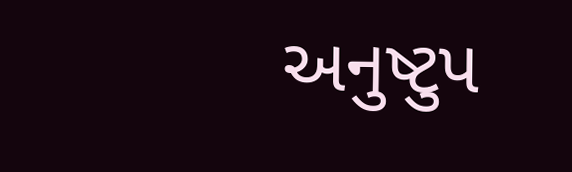અનુષ્ટુપ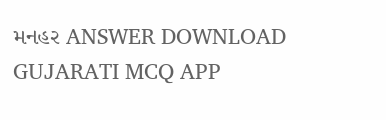મનહર ANSWER DOWNLOAD GUJARATI MCQ APP